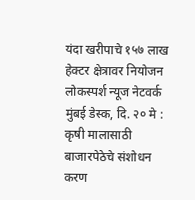यंदा खरीपाचे १५७ लाख हेक्टर क्षेत्रावर नियोजन
लोकस्पर्श न्यूज नेटवर्क
मुंबई डेस्क, दि. २० मे : कृषी मालासाठी बाजारपेठेचे संशोधन करण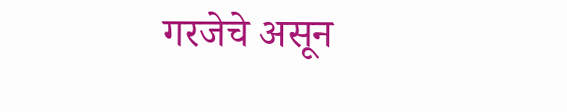गरजेचे असून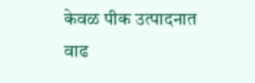केवळ पीक उत्पादनात वाढ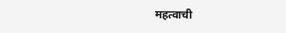महत्वाची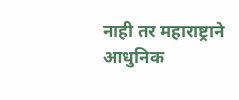नाही तर महाराष्ट्राने आधुनिक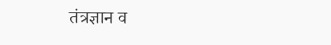तंत्रज्ञान व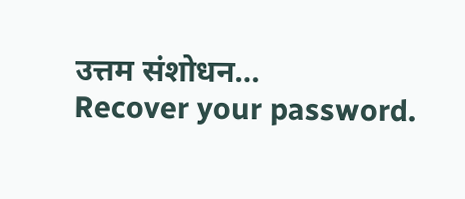उत्तम संशोधन…
Recover your password.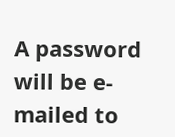A password will be e-mailed to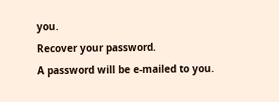you.
Recover your password.
A password will be e-mailed to you.